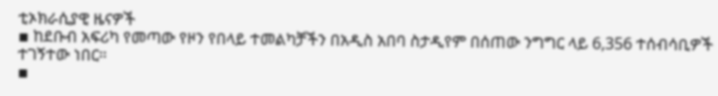ቲኦክራሲያዊ ዜናዎች
▪ ከደቡብ አፍሪካ የመጣው የዞን የበላይ ተመልካቻችን በአዲስ አበባ ስታዲየም በሰጠው ንግግር ላይ 6,356 ተሰብሳቢዎች ተገኝተው ነበር።
▪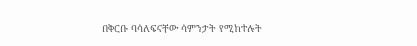በቅርቡ ባሳለፍናቸው ሳምንታት የሚከተሉት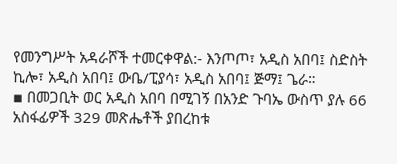የመንግሥት አዳራሾች ተመርቀዋል:- እንጦጦ፣ አዲስ አበባ፤ ስድስት ኪሎ፣ አዲስ አበባ፤ ውቤ/ፒያሳ፣ አዲስ አበባ፤ ጅማ፤ ጌራ።
▪ በመጋቢት ወር አዲስ አበባ በሚገኝ በአንድ ጉባኤ ውስጥ ያሉ 66 አስፋፊዎች 329 መጽሔቶች ያበረከቱ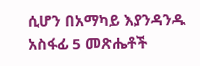ሲሆን በአማካይ እያንዳንዱ አስፋፊ 5 መጽሔቶች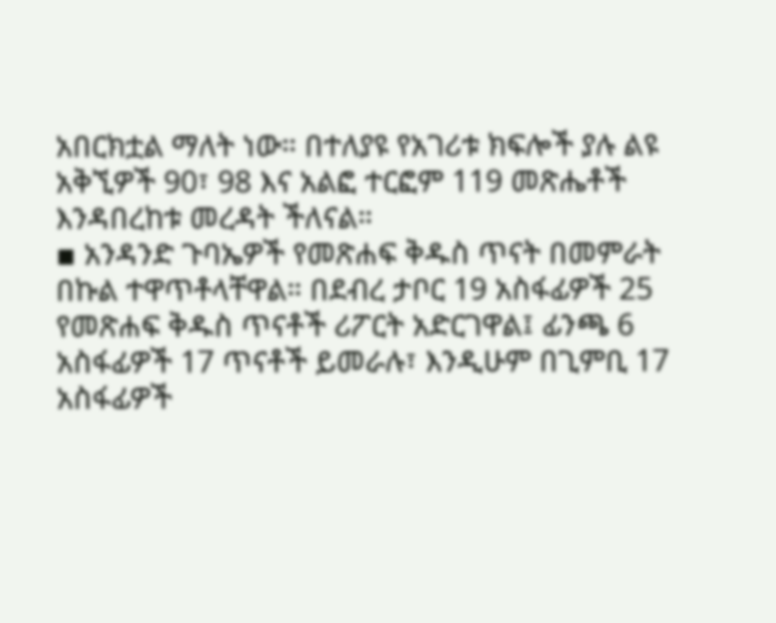አበርክቷል ማለት ነው። በተለያዩ የአገሪቱ ክፍሎች ያሉ ልዩ አቅኚዎች 90፣ 98 እና አልፎ ተርፎም 119 መጽሔቶች እንዳበረከቱ መረዳት ችለናል።
▪ አንዳንድ ጉባኤዎች የመጽሐፍ ቅዱስ ጥናት በመምራት በኩል ተዋጥቶላቸዋል። በደብረ ታቦር 19 አስፋፊዎች 25 የመጽሐፍ ቅዱስ ጥናቶች ሪፖርት አድርገዋል፤ ፊንጫ 6 አስፋፊዎች 17 ጥናቶች ይመራሉ፣ እንዲሁም በጊምቢ 17 አስፋፊዎች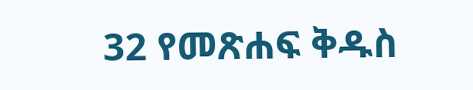32 የመጽሐፍ ቅዱስ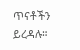ጥናቶችን ይረዳሉ።